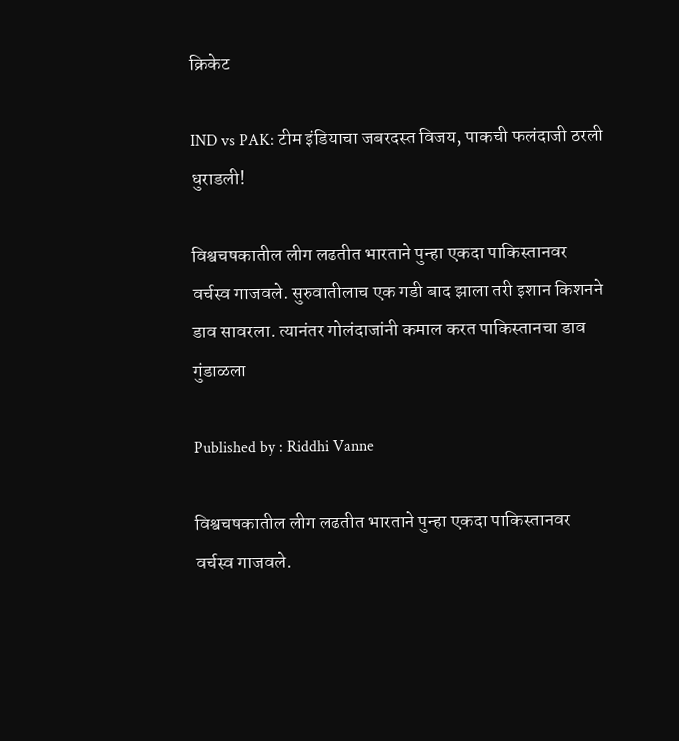क्रिकेट

IND vs PAK: टीम इंडियाचा जबरदस्त विजय, पाकची फलंदाजी ठरली धुराडली!

विश्वचषकातील लीग लढतीत भारताने पुन्हा एकदा पाकिस्तानवर वर्चस्व गाजवले. सुरुवातीलाच एक गडी बाद झाला तरी इशान किशनने डाव सावरला. त्यानंतर गोलंदाजांनी कमाल करत पाकिस्तानचा डाव गुंडाळला

Published by : Riddhi Vanne

विश्वचषकातील लीग लढतीत भारताने पुन्हा एकदा पाकिस्तानवर वर्चस्व गाजवले.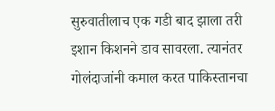सुरुवातीलाच एक गडी बाद झाला तरी इशान किशनने डाव सावरला. त्यानंतर गोलंदाजांनी कमाल करत पाकिस्तानचा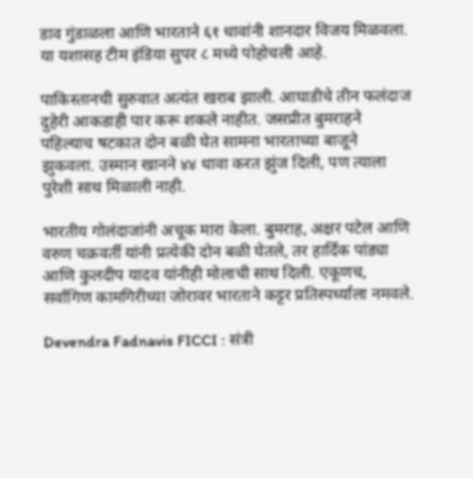डाव गुंडाळला आणि भारताने ६१ धावांनी शानदार विजय मिळवला. या यशासह टीम इंडिया सुपर ८ मध्ये पोहोचली आहे.

पाकिस्तानची सुरुवात अत्यंत खराब झाली. आघाडीचे तीन फलंदाज दुहेरी आकडाही पार करू शकले नाहीत. जसप्रीत बुमराहने पहिल्याच षटकात दोन बळी घेत सामना भारताच्या बाजूने झुकवला. उस्मान खानने ४४ धावा करत झुंज दिली, पण त्याला पुरेशी साथ मिळाली नाही.

भारतीय गोलंदाजांनी अचूक मारा केला. बुमराह, अक्षर पटेल आणि वरुण चक्रवर्ती यांनी प्रत्येकी दोन बळी घेतले, तर हार्दिक पांड्या आणि कुलदीप यादव यांनीही मोलाची साथ दिली. एकूणच, सर्वांगिण कामगिरीच्या जोरावर भारताने कट्टर प्रतिस्पर्ध्याला नमवले.

Devendra Fadnavis FICCI : संत्री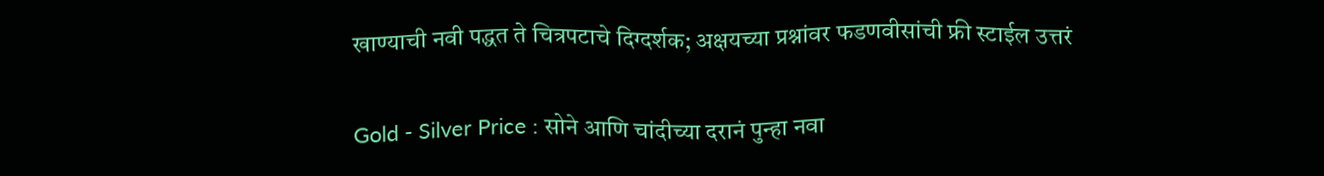खाण्याची नवी पद्धत ते चित्रपटाचे दिग्दर्शक; अक्षयच्या प्रश्नांवर फडणवीसांची फ्री स्टाईल उत्तरं

Gold - Silver Price : सोने आणि चांदीच्या दरानं पुन्हा नवा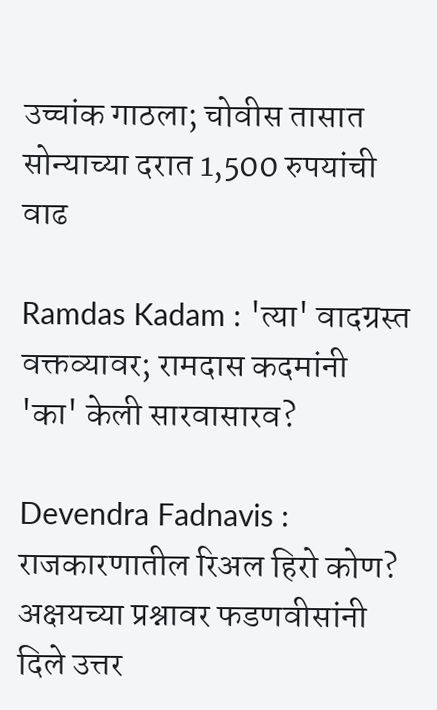उच्चांक गाठला; चोवीस तासात सोन्याच्या दरात 1,500 रुपयांची वाढ

Ramdas Kadam : 'त्या' वादग्रस्त वक्तव्यावर; रामदास कदमांनी 'का' केली सारवासारव?

Devendra Fadnavis : राजकारणातील रिअल हिरो कोण? अक्षयच्या प्रश्नावर फडणवीसांनी दिले उत्तर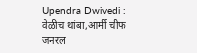Upendra Dwivedi : वेळीच थांबा,आर्मी चीफ जनरल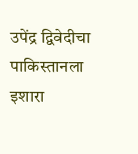उपेंद्र द्विवेदीचा पाकिस्तानला इशारा